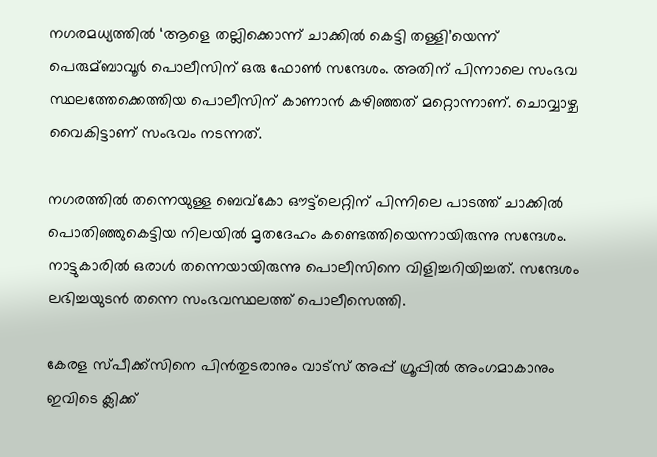നഗരമധ്യത്തില്‍ ‘ആളെ തല്ലിക്കൊന്ന് ചാക്കില്‍ കെട്ടി തള്ളി’യെന്ന് പെരുമ്ബാവൂര്‍ പൊലീസിന് ഒരു ഫോണ്‍ സന്ദേശം. അതിന് പിന്നാലെ സംഭവ സ്ഥലത്തേക്കെത്തിയ പൊലീസിന് കാണാന്‍ കഴിഞ്ഞത് മറ്റൊന്നാണ്. ചൊവ്വാഴ്ച വൈകിട്ടാണ് സംഭവം നടന്നത്.

നഗരത്തില്‍ തന്നെയുള്ള ബെവ്‌കോ ഔട്ട്‌ലെറ്റിന് പിന്നിലെ പാടത്ത് ചാക്കില്‍ പൊതിഞ്ഞുകെട്ടിയ നിലയില്‍ മൃതദേഹം കണ്ടെത്തിയെന്നായിരുന്നു സന്ദേശം. നാട്ടുകാരില്‍ ഒരാള്‍ തന്നെയായിരുന്നു പൊലീസിനെ വിളിച്ചറിയിച്ചത്. സന്ദേശം ലഭിച്ചയുടന്‍ തന്നെ സംഭവസ്ഥലത്ത് പൊലീസെത്തി.

കേരള സ്പീക്ക്സിനെ പിൻതുടരാനും വാട്സ് അപ്പ് ഗ്രൂപ്പിൽ അംഗമാകാനും ഇവിടെ ക്ലിക്ക്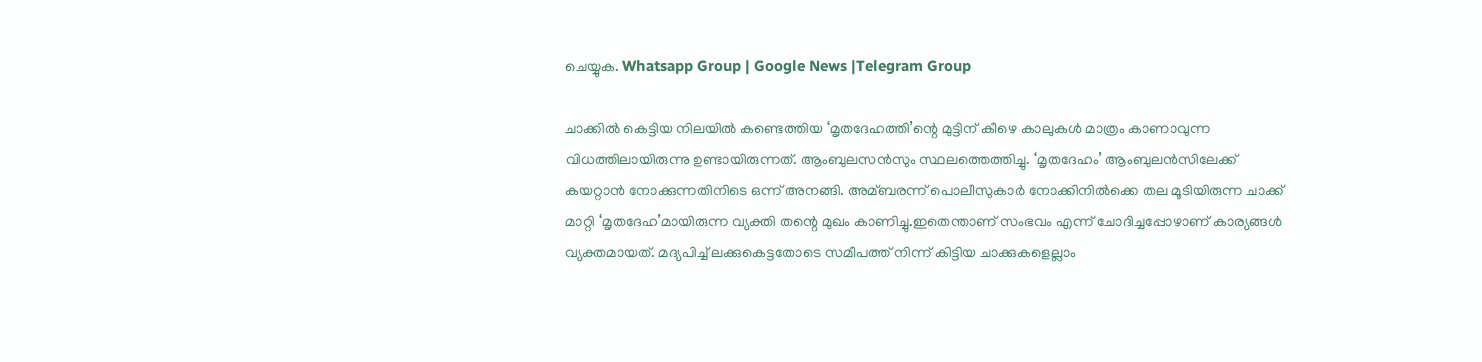ചെയ്യുക. Whatsapp Group | Google News |Telegram Group

ചാക്കില്‍ കെട്ടിയ നിലയില്‍ കണ്ടെത്തിയ ‘മൃതദേഹത്തി’ന്റെ മുട്ടിന് കീഴെ കാലുകള്‍ മാത്രം കാണാവുന്ന വിധത്തിലായിരുന്നു ഉണ്ടായിരുന്നത്. ആംബുലസന്‍സും സ്ഥലത്തെത്തിച്ചു. ‘മൃതദേഹം’ ആംബുലന്‍സിലേക്ക് കയറ്റാന്‍ നോക്കുന്നതിനിടെ ഒന്ന് അനങ്ങി. അമ്ബരന്ന് പൊലീസുകാര്‍ നോക്കിനില്‍ക്കെ തല മൂടിയിരുന്ന ചാക്ക് മാറ്റി ‘മൃതദേഹ’മായിരുന്ന വ്യക്തി തന്റെ മുഖം കാണിച്ചു.ഇതെന്താണ് സംഭവം എന്ന് ചോദിച്ചപ്പോഴാണ് കാര്യങ്ങള്‍ വ്യക്തമായത്. മദ്യപിച്ച്‌ ലക്കുകെട്ടതോടെ സമീപത്ത് നിന്ന് കിട്ടിയ ചാക്കുകളെല്ലാം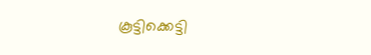കൂട്ടിക്കെട്ടി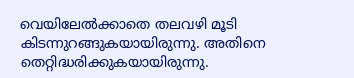വെയിലേല്‍ക്കാതെ തലവഴി മൂടി കിടന്നുറങ്ങുകയായിരുന്നു. അതിനെ തെറ്റിദ്ധരിക്കുകയായിരുന്നു.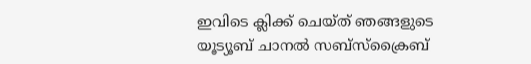ഇവിടെ ക്ലിക്ക് ചെയ്ത് ഞങ്ങളുടെ യൂട്യൂബ് ചാനൽ സബ്സ്ക്രൈബ്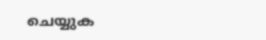ചെയ്യുക